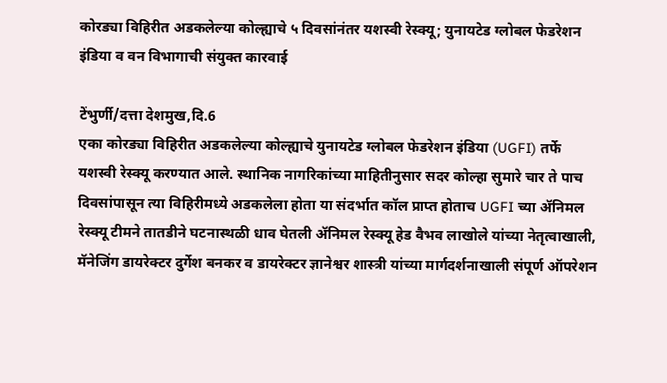कोरड्या विहिरीत अडकलेल्या कोल्ह्याचे ५ दिवसांनंतर यशस्वी रेस्क्यू; युनायटेड ग्लोबल फेडरेशन इंडिया व वन विभागाची संयुक्त कारवाई

टेंभुर्णी/दत्ता देशमुख,दि.6
एका कोरड्या विहिरीत अडकलेल्या कोल्ह्याचे युनायटेड ग्लोबल फेडरेशन इंडिया (UGFI) तर्फे यशस्वी रेस्क्यू करण्यात आले. स्थानिक नागरिकांच्या माहितीनुसार सदर कोल्हा सुमारे चार ते पाच दिवसांपासून त्या विहिरीमध्ये अडकलेला होता या संदर्भात कॉल प्राप्त होताच UGFI च्या ॲनिमल रेस्क्यू टीमने तातडीने घटनास्थळी धाव घेतली ॲनिमल रेस्क्यू हेड वैभव लाखोले यांच्या नेतृत्वाखाली, मॅनेजिंग डायरेक्टर दुर्गेश बनकर व डायरेक्टर ज्ञानेश्वर शास्त्री यांच्या मार्गदर्शनाखाली संपूर्ण ऑपरेशन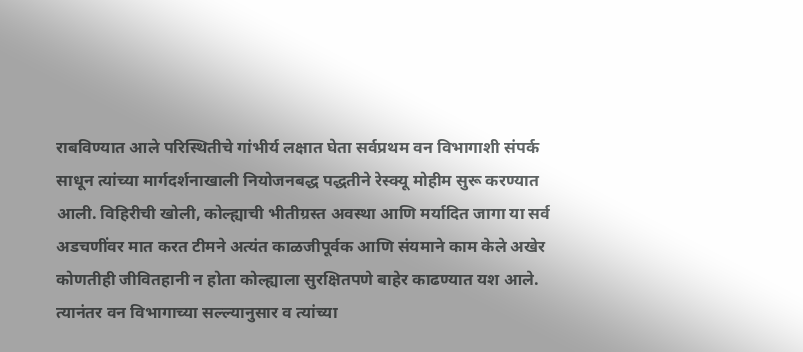राबविण्यात आले परिस्थितीचे गांभीर्य लक्षात घेता सर्वप्रथम वन विभागाशी संपर्क साधून त्यांच्या मार्गदर्शनाखाली नियोजनबद्ध पद्धतीने रेस्क्यू मोहीम सुरू करण्यात आली. विहिरीची खोली, कोल्ह्याची भीतीग्रस्त अवस्था आणि मर्यादित जागा या सर्व अडचणींवर मात करत टीमने अत्यंत काळजीपूर्वक आणि संयमाने काम केले अखेर कोणतीही जीवितहानी न होता कोल्ह्याला सुरक्षितपणे बाहेर काढण्यात यश आले. त्यानंतर वन विभागाच्या सल्ल्यानुसार व त्यांच्या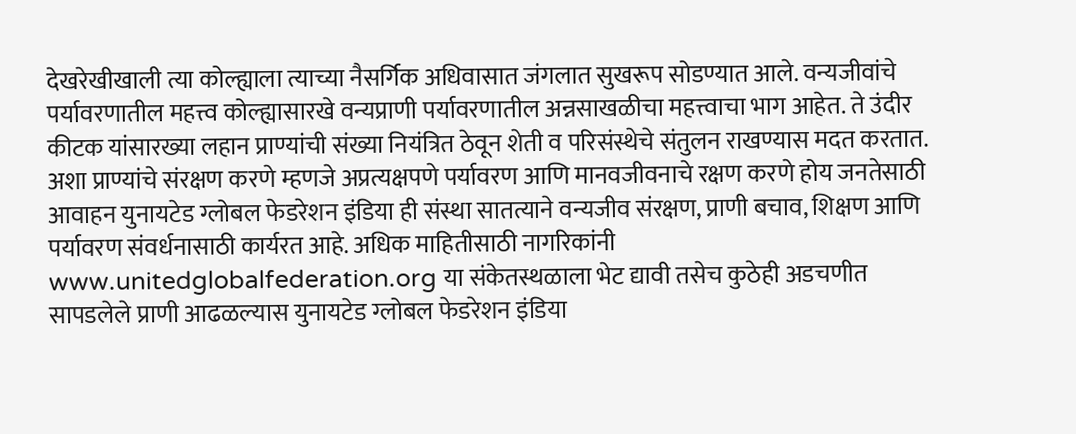देखरेखीखाली त्या कोल्ह्याला त्याच्या नैसर्गिक अधिवासात जंगलात सुखरूप सोडण्यात आले. वन्यजीवांचे पर्यावरणातील महत्त्व कोल्ह्यासारखे वन्यप्राणी पर्यावरणातील अन्नसाखळीचा महत्त्वाचा भाग आहेत. ते उंदीर कीटक यांसारख्या लहान प्राण्यांची संख्या नियंत्रित ठेवून शेती व परिसंस्थेचे संतुलन राखण्यास मदत करतात. अशा प्राण्यांचे संरक्षण करणे म्हणजे अप्रत्यक्षपणे पर्यावरण आणि मानवजीवनाचे रक्षण करणे होय जनतेसाठी आवाहन युनायटेड ग्लोबल फेडरेशन इंडिया ही संस्था सातत्याने वन्यजीव संरक्षण, प्राणी बचाव, शिक्षण आणि पर्यावरण संवर्धनासाठी कार्यरत आहे. अधिक माहितीसाठी नागरिकांनी www.unitedglobalfederation.org या संकेतस्थळाला भेट द्यावी तसेच कुठेही अडचणीत सापडलेले प्राणी आढळल्यास युनायटेड ग्लोबल फेडरेशन इंडिया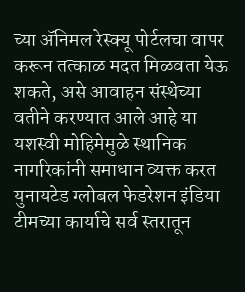च्या ॲनिमल रेस्क्यू पोर्टलचा वापर करून तत्काळ मदत मिळवता येऊ शकते, असे आवाहन संस्थेच्या वतीने करण्यात आले आहे या यशस्वी मोहिमेमुळे स्थानिक नागरिकांनी समाधान व्यक्त करत युनायटेड ग्लोबल फेडरेशन इंडिया टीमच्या कार्याचे सर्व स्तरातून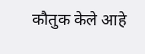कौतुक केले आहे